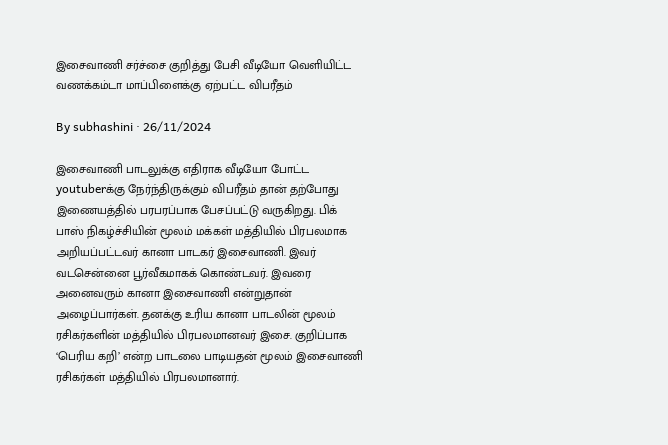இசைவாணி சர்ச்சை குறித்து பேசி வீடியோ வெளியிட்ட வணக்கம்டா மாப்பிளைக்கு ஏற்பட்ட விபரீதம்

By subhashini · 26/11/2024

இசைவாணி பாடலுக்கு எதிராக வீடியோ போட்ட youtuberக்கு நேர்ந்திருக்கும் விபரீதம் தான் தற்போது இணையத்தில் பரபரப்பாக பேசப்பட்டு வருகிறது. பிக் பாஸ் நிகழ்ச்சியின் மூலம் மக்கள் மத்தியில் பிரபலமாக அறியப்பட்டவர் கானா பாடகர் இசைவாணி. இவர் வடசென்னை பூர்வீகமாகக் கொண்டவர். இவரை அனைவரும் கானா இசைவாணி என்றுதான் அழைப்பார்கள். தனக்கு உரிய கானா பாடலின் மூலம் ரசிகர்களின் மத்தியில் பிரபலமானவர் இசை. குறிப்பாக ‘பெரிய கறி’ என்ற பாடலை பாடியதன் மூலம் இசைவாணி ரசிகர்கள் மத்தியில் பிரபலமானார்.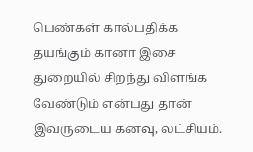பெண்கள் கால்பதிக்க தயங்கும் கானா இசை துறையில் சிறந்து விளங்க வேண்டும் என்பது தான் இவருடைய கனவு, லட்சியம்.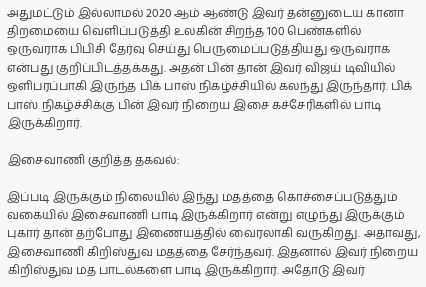அதுமட்டும் இல்லாமல் 2020 ஆம் ஆண்டு இவர் தன்னுடைய கானா திறமையை வெளிப்படுத்தி உலகின் சிறந்த 100 பெண்களில் ஒருவராக பிபிசி தேர்வு செய்து பெருமைப்படுத்தியது ஒருவராக என்பது குறிப்பிடத்தக்கது. அதன் பின் தான் இவர் விஜய் டிவியில் ஒளிபரப்பாகி இருந்த பிக் பாஸ் நிகழ்ச்சியில் கலந்து இருந்தார். பிக் பாஸ் நிகழ்ச்சிக்கு பின் இவர் நிறைய இசை கச்சேரிகளில் பாடி இருக்கிறார்.

இசைவாணி குறித்த தகவல்:

இப்படி இருக்கும் நிலையில் இந்து மதத்தை கொச்சைப்படுத்தும் வகையில் இசைவாணி பாடி இருக்கிறார் என்று எழுந்து இருக்கும் புகார் தான் தற்போது இணையத்தில் வைரலாகி வருகிறது. அதாவது, இசைவாணி கிறிஸ்துவ மதத்தை சேர்ந்தவர். இதனால் இவர் நிறைய கிறிஸ்துவ மத பாடல்களை பாடி இருக்கிறார். அதோடு இவர்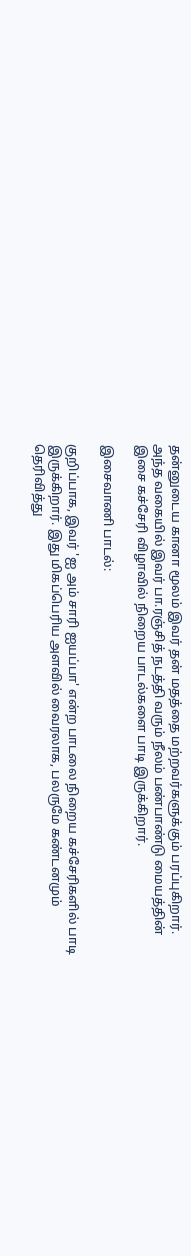தன்னுடைய கானா மூலம் இவர் தன் மதத்தை மற்றவர்களுக்கும் பரப்புகிறார். அந்த வகையில் இவர் பா.ரஞ்சித் நடத்தி வரும் நீலம் பண்பாண்டு மையத்தின் இசை கச்சேரி விழாவில் நிறைய பாடல்களை பாடி இருக்கிறார்.

இசைவாணி பாடல்:

குறிப்பாக, இவர் 'ஐ அம் சாரி ஐயப்பா' என்ற பாடலை நிறைய கச்சேரிகளில் பாடி இருக்கிறார். இது மிகப்பெரிய அளவில் வைரலாக, பலருமே கண்டனமும் தெரிவித்து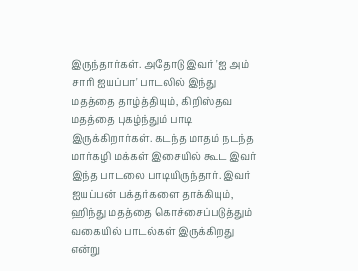இருந்தார்கள். அதோடு இவர் 'ஐ அம் சாரி ஐயப்பா' பாடலில் இந்து மதத்தை தாழ்த்தியும், கிறிஸ்தவ மதத்தை புகழ்ந்தும் பாடி இருக்கிறார்கள். கடந்த மாதம் நடந்த மார்கழி மக்கள் இசையில் கூட இவர் இந்த பாடலை பாடியிருந்தார். இவர் ஐயப்பன் பக்தர்களை தாக்கியும், ஹிந்து மதத்தை கொச்சைப்படுத்தும் வகையில் பாடல்கள் இருக்கிறது என்று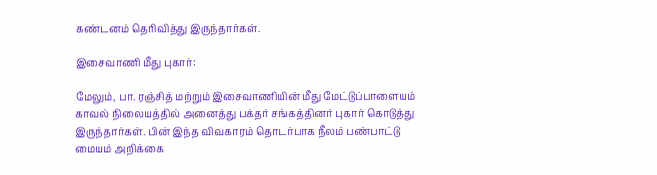கண்டனம் தெரிவித்து இருந்தார்கள்.

இசைவாணி மீது புகார்:

மேலும், பா. ரஞ்சித் மற்றும் இசைவாணியின் மீது மேட்டுப்பாளையம் காவல் நிலையத்தில் அனைத்து பக்தர் சங்கத்தினர் புகார் கொடுத்து இருந்தார்கள். பின் இந்த விவகாரம் தொடர்பாக நீலம் பண்பாட்டு மையம் அறிக்கை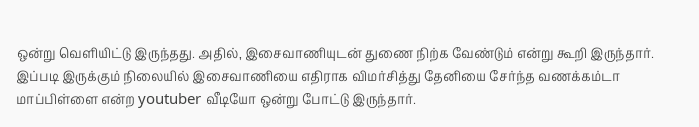ஒன்று வெளியிட்டு இருந்தது. அதில், இசைவாணியுடன் துணை நிற்க வேண்டும் என்று கூறி இருந்தார். இப்படி இருக்கும் நிலையில் இசைவாணியை எதிராக விமர்சித்து தேனியை சேர்ந்த வணக்கம்டா மாப்பிள்ளை என்ற youtuber வீடியோ ஒன்று போட்டு இருந்தார்.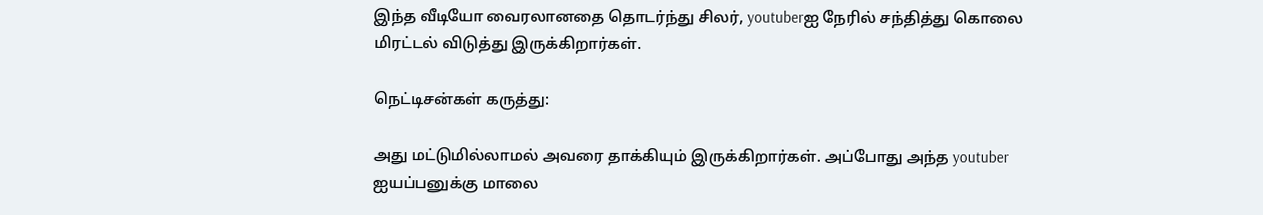இந்த வீடியோ வைரலானதை தொடர்ந்து சிலர், youtuberஐ நேரில் சந்தித்து கொலை மிரட்டல் விடுத்து இருக்கிறார்கள்.

நெட்டிசன்கள் கருத்து:

அது மட்டுமில்லாமல் அவரை தாக்கியும் இருக்கிறார்கள். அப்போது அந்த youtuber ஐயப்பனுக்கு மாலை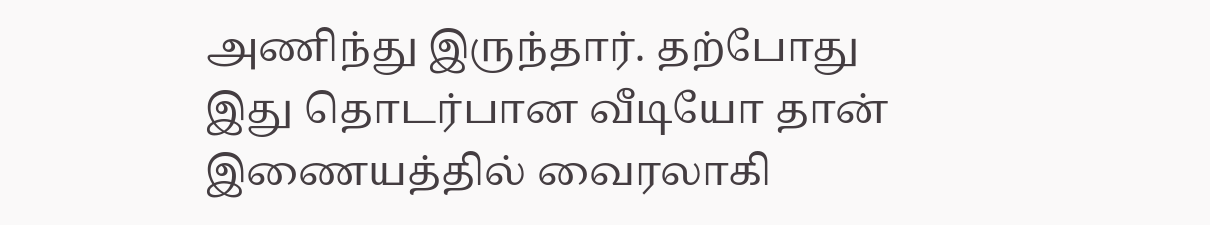அணிந்து இருந்தார். தற்போது இது தொடர்பான வீடியோ தான் இணையத்தில் வைரலாகி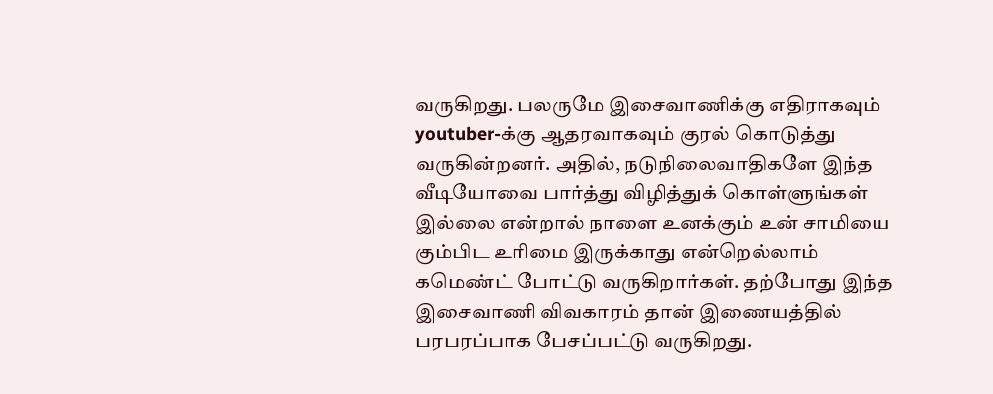வருகிறது. பலருமே இசைவாணிக்கு எதிராகவும் youtuber-க்கு ஆதரவாகவும் குரல் கொடுத்து வருகின்றனர். அதில், நடுநிலைவாதிகளே இந்த வீடியோவை பார்த்து விழித்துக் கொள்ளுங்கள் இல்லை என்றால் நாளை உனக்கும் உன் சாமியை கும்பிட உரிமை இருக்காது என்றெல்லாம் கமெண்ட் போட்டு வருகிறார்கள். தற்போது இந்த இசைவாணி விவகாரம் தான் இணையத்தில் பரபரப்பாக பேசப்பட்டு வருகிறது.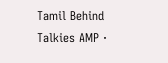Tamil Behind Talkies AMP ·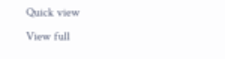Quick view
View full